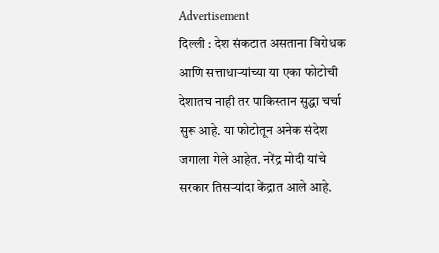Advertisement
दिल्ली : देश संकटात असताना विरोधक आणि सत्ताधाऱ्यांच्या या एका फोटोची देशातच नाही तर पाकिस्तान सुद्धा चर्चा सुरू आहे. या फोटोतून अनेक संदेश जगाला गेले आहेत. नरेंद्र मोदी यांचे सरकार तिसऱ्यांदा केंद्रात आले आहे.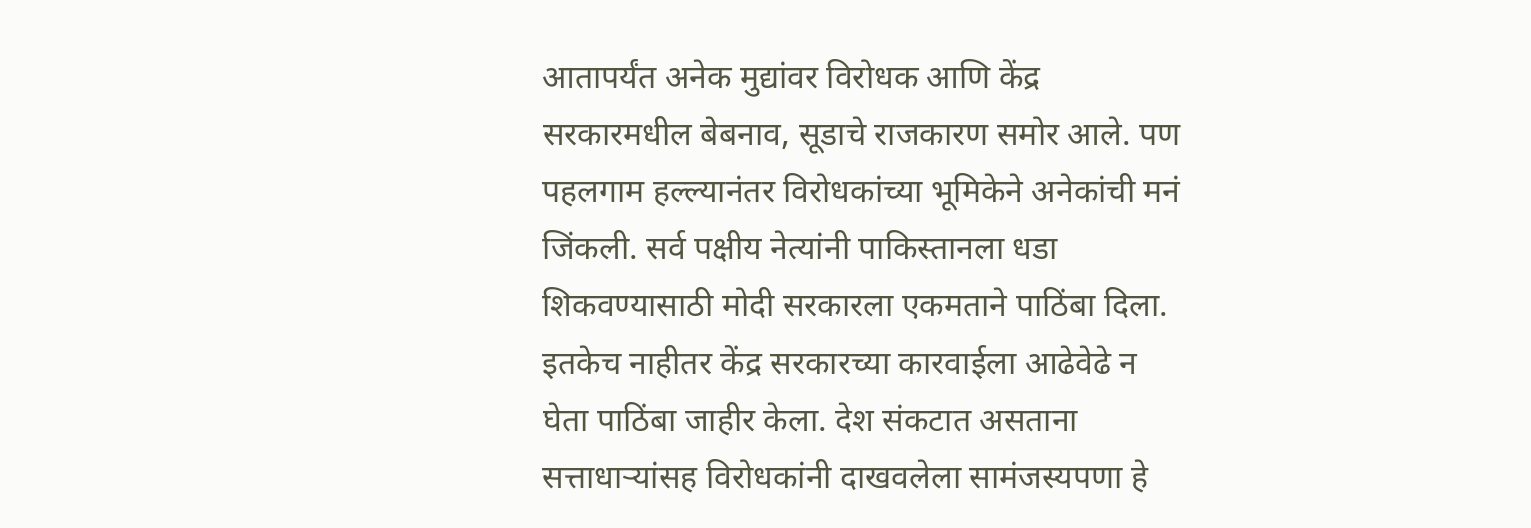आतापर्यंत अनेक मुद्यांवर विरोधक आणि केंद्र सरकारमधील बेबनाव, सूडाचे राजकारण समोर आले. पण पहलगाम हल्ल्यानंतर विरोधकांच्या भूमिकेने अनेकांची मनं जिंकली. सर्व पक्षीय नेत्यांनी पाकिस्तानला धडा शिकवण्यासाठी मोदी सरकारला एकमताने पाठिंबा दिला. इतकेच नाहीतर केंद्र सरकारच्या कारवाईला आढेवेढे न घेता पाठिंबा जाहीर केला. देश संकटात असताना सत्ताधाऱ्यांसह विरोधकांनी दाखवलेला सामंजस्यपणा हे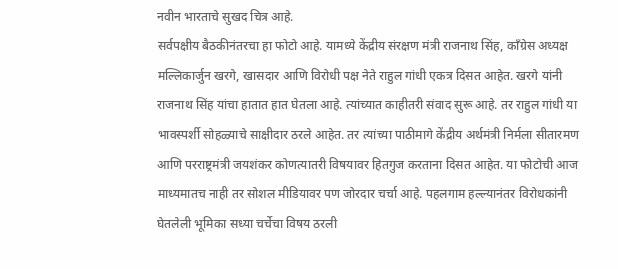नवीन भारताचे सुखद चित्र आहे.
सर्वपक्षीय बैठकीनंतरचा हा फोटो आहे. यामध्ये केंद्रीय संरक्षण मंत्री राजनाथ सिंह, काँग्रेस अध्यक्ष मल्लिकार्जुन खरगे, खासदार आणि विरोधी पक्ष नेते राहुल गांधी एकत्र दिसत आहेत. खरगे यांनी राजनाथ सिंह यांचा हातात हात घेतला आहे. त्यांच्यात काहीतरी संवाद सुरू आहे. तर राहुल गांधी या भावस्पर्शी सोहळ्याचे साक्षीदार ठरले आहेत. तर त्यांच्या पाठीमागे केंद्रीय अर्थमंत्री निर्मला सीतारमण आणि परराष्ट्रमंत्री जयशंकर कोणत्यातरी विषयावर हितगुज करताना दिसत आहेत. या फोटोची आज माध्यमातच नाही तर सोशल मीडियावर पण जोरदार चर्चा आहे. पहलगाम हल्ल्यानंतर विरोधकांनी घेतलेली भूमिका सध्या चर्चेचा विषय ठरली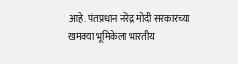आहे. पंतप्रधान नरेंद्र मोदी सरकारच्या खमक्या भूमिकेला भारतीय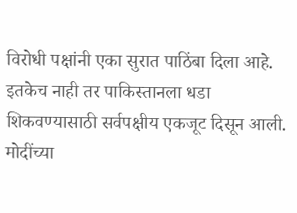विरोधी पक्षांनी एका सुरात पाठिंबा दिला आहे. इतकेच नाही तर पाकिस्तानला धडा शिकवण्यासाठी सर्वपक्षीय एकजूट दिसून आली. मोदींच्या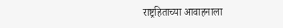राष्ट्रहिताच्या आवाहनाला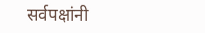सर्वपक्षांनी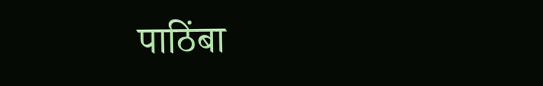पाठिंबा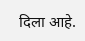दिला आहे.